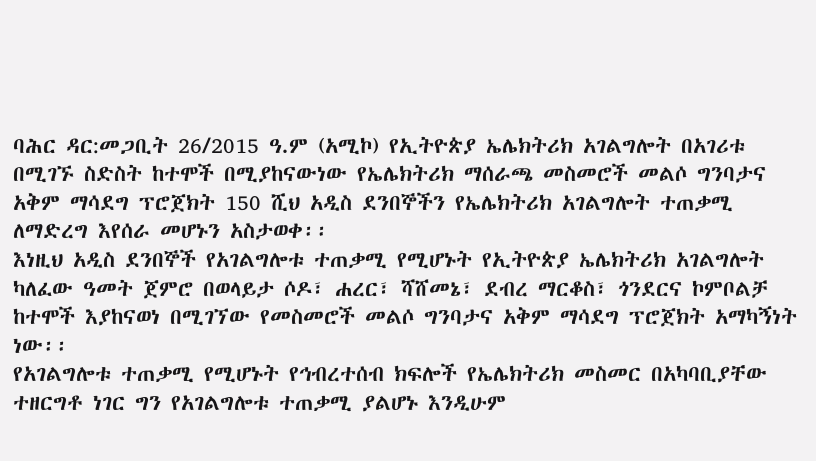ባሕር ዳር:መጋቢት 26/2015 ዓ.ም (አሚኮ) የኢትዮጵያ ኤሌክትሪክ አገልግሎት በአገሪቱ በሚገኙ ስድስት ከተሞች በሚያከናውነው የኤሌክትሪክ ማሰራጫ መስመሮች መልሶ ግንባታና አቅም ማሳደግ ፕሮጀክት 150 ሺህ አዲስ ደንበኞችን የኤሌክትሪክ አገልግሎት ተጠቃሚ ለማድረግ እየሰራ መሆኑን አስታወቀ፡፡
እነዚህ አዲስ ደንበኞች የአገልግሎቱ ተጠቃሚ የሚሆኑት የኢትዮጵያ ኤሌክትሪክ አገልግሎት ካለፈው ዓመት ጀምሮ በወላይታ ሶዶ፣ ሐረር፣ ሻሸመኔ፣ ደብረ ማርቆስ፣ ጎንደርና ኮምቦልቻ ከተሞች እያከናወነ በሚገኘው የመስመሮች መልሶ ግንባታና አቅም ማሳደግ ፕሮጀክት አማካኝነት ነው፡፡
የአገልግሎቱ ተጠቃሚ የሚሆኑት የኅብረተሰብ ክፍሎች የኤሌክትሪክ መስመር በአካባቢያቸው ተዘርግቶ ነገር ግን የአገልግሎቱ ተጠቃሚ ያልሆኑ እንዲሁም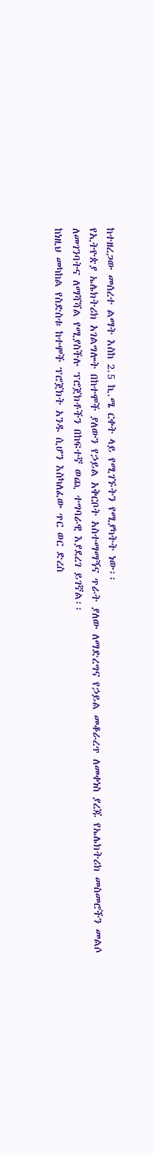ከተዘረጋው መሰረተ ልማት እስከ 2.5 ኪ.ሜ ርቀት ላይ የሚገኙትን የሚያካትት ነው፡፡
የኢትዮጵያ ኤሌክትሪክ አገልግሎት በከተሞች ያለውን የኃይል አቅርቦት አስተማማኝና ጥራት ያለው ለማድረግና የኃይል መቆራረጥ ለመቀነስ ያረጁ የኤሌክትሪክ መስመሮችን መልሶ ለመገንባትና ለማሻሻል የሚያስችሉ ፕሮጀክቶችን በከፍተኛ ወጪ ተግባራዊ እያደረገ ይገኛል፡፡
ከነዚህ መካከል የስድስቱ ከተሞች ፕሮጀክት አንዱ ሲሆን እስካለፈው ጥር ወር ድረስ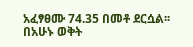አፈፃፀሙ 74.35 በመቶ ደርሷል፡፡
በአሁኑ ወቅት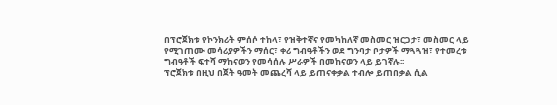በፕሮጀክቱ የኮንክሪት ምሰሶ ተከላ፣ የዝቅተኛና የመካከለኛ መስመር ዝርጋታ፣ መስመር ላይ የሚገጠሙ መሳሪያዎችን ማሰር፣ ቀሪ ግብዓቶችን ወደ ግንባታ ቦታዎች ማጓጓዝ፣ የተመረቱ ግብዓቶች ፍተሻ ማከናወን የመሳሰሉ ሥራዎች በመከናወን ላይ ይገኛሉ፡፡
ፕሮጀክቱ በዚህ በጀት ዓመት መጨረሻ ላይ ይጠናቀቃል ተብሎ ይጠበቃል ሲል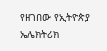የዘገበው የኢትዮጵያ ኤሌክትሪክ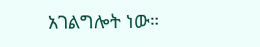አገልግሎት ነው።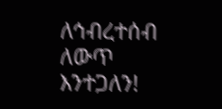ለኅብረተሰብ ለውጥ እንተጋለን!